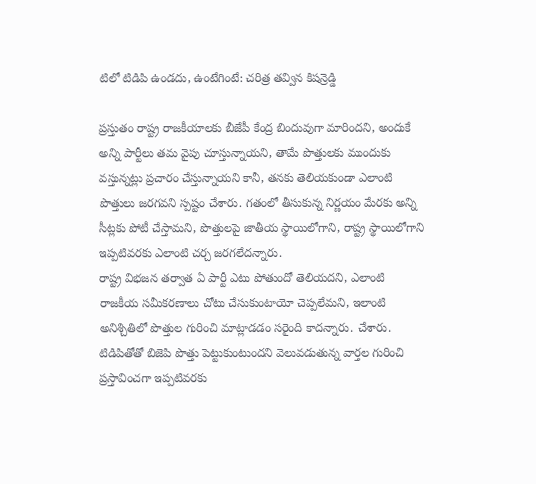టిలో టిడిపి ఉండదు, ఉంటేగింటే: చరిత్ర తవ్విన కిషన్రెడ్డి

ప్రస్తుతం రాష్ట్ర రాజకీయాలకు బీజేపీ కేంద్ర బిందువుగా మారిందని, అందుకే అన్ని పార్టీలు తమ వైపు చూస్తున్నాయని, తామే పొత్తులకు ముందుకు వస్తున్నట్లు ప్రచారం చేస్తున్నాయని కానీ, తనకు తెలియకుండా ఎలాంటి పొత్తులు జరగవని స్పష్టం చేశారు. గతంలో తీసుకున్న నిర్ణయం మేరకు అన్ని సీట్లకు పోటీ చేస్తామని, పొత్తులపై జాతీయ స్థాయిలోగాని, రాష్ట్ర స్థాయిలోగాని ఇప్పటివరకు ఎలాంటి చర్చ జరగలేదన్నారు.
రాష్ట్ర విభజన తర్వాత ఏ పార్టీ ఎటు పోతుందో తెలియదని, ఎలాంటి రాజకీయ సమీకరణాలు చోటు చేసుకుంటాయో చెప్పలేమని, ఇలాంటి అనిశ్చితిలో పొత్తుల గురించి మాట్లాడడం సరైంది కాదన్నారు. చేశారు. టిడిపితోతో బిజెపి పొత్తు పెట్టుకుంటుందని వెలువడుతున్న వార్తల గురించి ప్రస్తావించగా ఇప్పటివరకు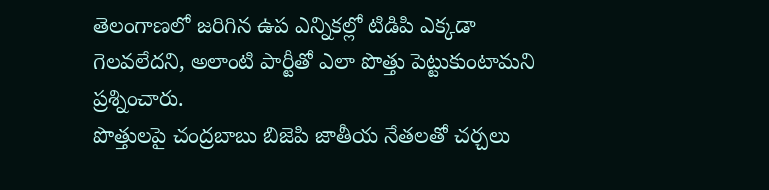తెలంగాణలో జరిగిన ఉప ఎన్నికల్లో టిడిపి ఎక్కడా గెలవలేదని, అలాంటి పార్టీతో ఎలా పొత్తు పెట్టుకుంటామని ప్రశ్నించారు.
పొత్తులపై చంద్రబాబు బిజెపి జాతీయ నేతలతో చర్చలు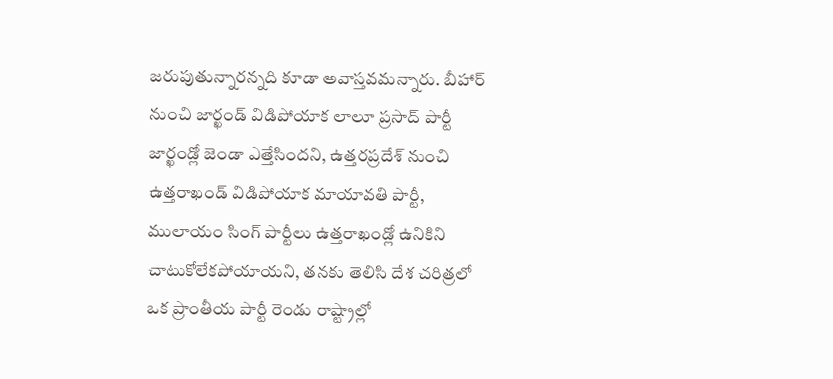జరుపుతున్నారన్నది కూడా అవాస్తవమన్నారు. బీహార్ నుంచి జార్ఖండ్ విడిపోయాక లాలూ ప్రసాద్ పార్టీ జార్ఖండ్లో జెండా ఎత్తేసిందని, ఉత్తరప్రదేశ్ నుంచి ఉత్తరాఖండ్ విడిపోయాక మాయావతి పార్టీ, ములాయం సింగ్ పార్టీలు ఉత్తరాఖండ్లో ఉనికిని చాటుకోలేకపోయాయని, తనకు తెలిసి దేశ చరిత్రలో ఒక ప్రాంతీయ పార్టీ రెండు రాష్ట్రాల్లో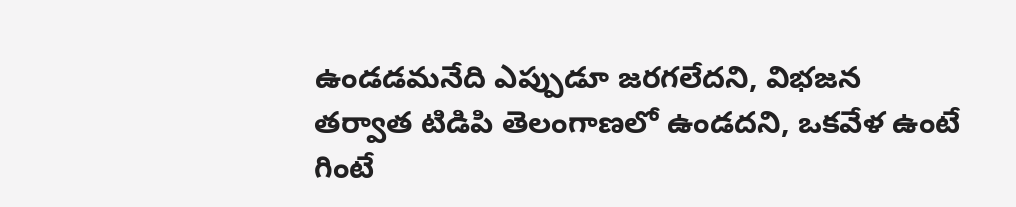ఉండడమనేది ఎప్పుడూ జరగలేదని, విభజన తర్వాత టిడిపి తెలంగాణలో ఉండదని, ఒకవేళ ఉంటే గింటే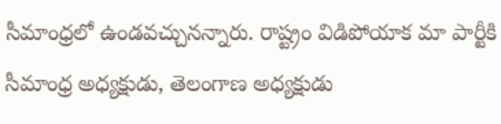సీమాంధ్రలో ఉండవచ్చునన్నారు. రాష్ట్రం విడిపోయాక మా పార్టీకి సీమాంధ్ర అధ్యక్షుడు, తెలంగాణ అధ్యక్షుడు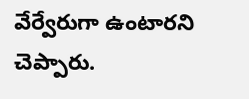వేర్వేరుగా ఉంటారని చెప్పారు.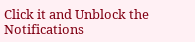Click it and Unblock the Notifications